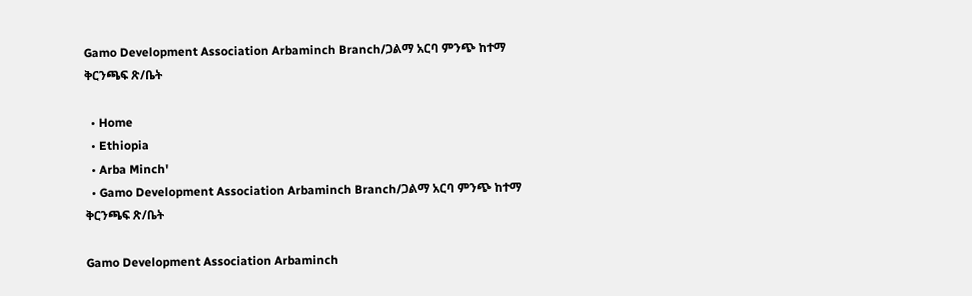Gamo Development Association Arbaminch Branch/ጋልማ አርባ ምንጭ ከተማ ቅርንጫፍ ጽ/ቤት

  • Home
  • Ethiopia
  • Arba Minch'
  • Gamo Development Association Arbaminch Branch/ጋልማ አርባ ምንጭ ከተማ ቅርንጫፍ ጽ/ቤት

Gamo Development Association Arbaminch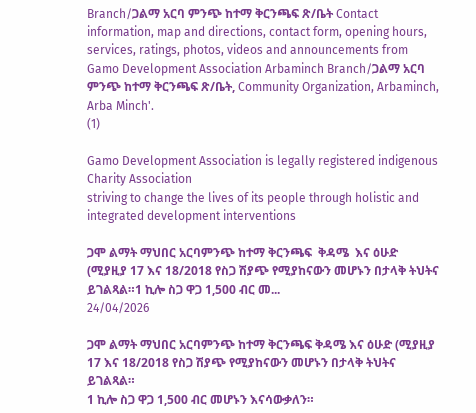Branch/ጋልማ አርባ ምንጭ ከተማ ቅርንጫፍ ጽ/ቤት Contact information, map and directions, contact form, opening hours, services, ratings, photos, videos and announcements from Gamo Development Association Arbaminch Branch/ጋልማ አርባ ምንጭ ከተማ ቅርንጫፍ ጽ/ቤት, Community Organization, Arbaminch, Arba Minch'.
(1)

Gamo Development Association is legally registered indigenous Charity Association
striving to change the lives of its people through holistic and integrated development interventions

ጋሞ ልማት ማህበር አርባምንጭ ከተማ ቅርንጫፍ  ቅዳሜ  እና ዕሁድ (ሚያዚያ 17 እና 18/2018 የስጋ ሽያጭ የሚያከናውን መሆኑን በታላቅ ትህትና ይገልጻል።1 ኪሎ ስጋ ዋጋ 1,500 ብር መ...
24/04/2026

ጋሞ ልማት ማህበር አርባምንጭ ከተማ ቅርንጫፍ ቅዳሜ እና ዕሁድ (ሚያዚያ 17 እና 18/2018 የስጋ ሽያጭ የሚያከናውን መሆኑን በታላቅ ትህትና ይገልጻል።
1 ኪሎ ስጋ ዋጋ 1,500 ብር መሆኑን እናሳውቃለን።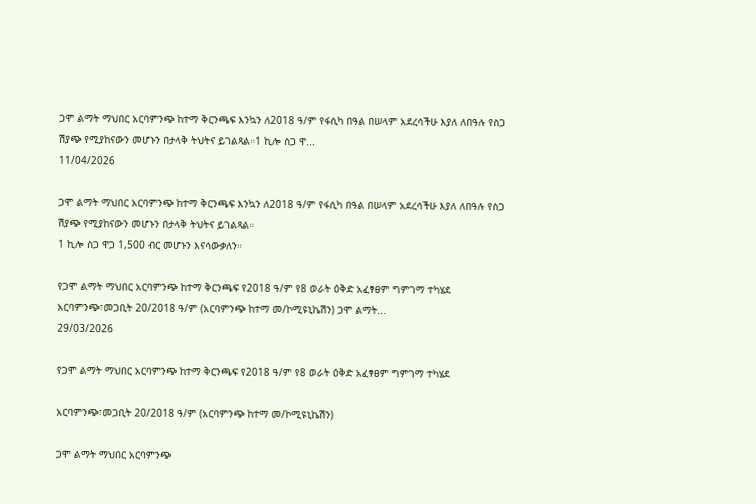ጋሞ ልማት ማህበር አርባምንጭ ከተማ ቅርንጫፍ እንኳን ለ2018 ዓ/ም የፋሲካ በዓል በሠላም አደረሳችሁ እያለ ለበዓሉ የስጋ ሽያጭ የሚያከናውን መሆኑን በታላቅ ትህትና ይገልጻል።1 ኪሎ ስጋ ዋ...
11/04/2026

ጋሞ ልማት ማህበር አርባምንጭ ከተማ ቅርንጫፍ እንኳን ለ2018 ዓ/ም የፋሲካ በዓል በሠላም አደረሳችሁ እያለ ለበዓሉ የስጋ ሽያጭ የሚያከናውን መሆኑን በታላቅ ትህትና ይገልጻል።
1 ኪሎ ስጋ ዋጋ 1,500 ብር መሆኑን እናሳውቃለን።

የጋሞ ልማት ማህበር አርባምንጭ ከተማ ቅርንጫፍ የ2018 ዓ/ም የ8 ወራት ዕቅድ አፈፃፀም ግምገማ ተካሄደ አርባምንጭ፣መጋቢት 20/2018 ዓ/ም (አርባምንጭ ከተማ መ/ኮሚዩኒኬሽን) ጋሞ ልማት...
29/03/2026

የጋሞ ልማት ማህበር አርባምንጭ ከተማ ቅርንጫፍ የ2018 ዓ/ም የ8 ወራት ዕቅድ አፈፃፀም ግምገማ ተካሄደ

አርባምንጭ፣መጋቢት 20/2018 ዓ/ም (አርባምንጭ ከተማ መ/ኮሚዩኒኬሽን)

ጋሞ ልማት ማህበር አርባምንጭ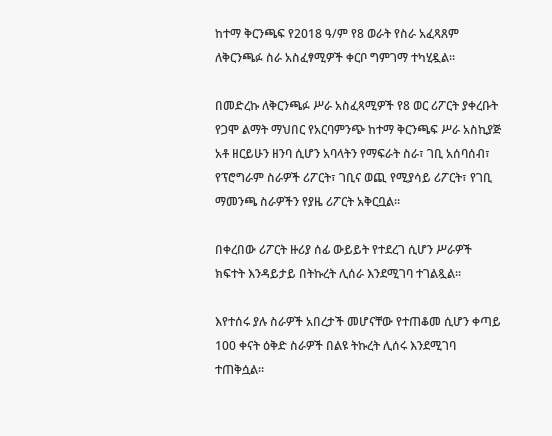ከተማ ቅርንጫፍ የ2018 ዓ/ም የ8 ወራት የስራ አፈጻጸም ለቅርንጫፉ ስራ አስፈፃሚዎች ቀርቦ ግምገማ ተካሂዷል።

በመድረኩ ለቅርንጫፉ ሥራ አስፈጻሚዎች የ8 ወር ሪፖርት ያቀረቡት የጋሞ ልማት ማህበር የአርባምንጭ ከተማ ቅርንጫፍ ሥራ አስኪያጅ አቶ ዘርይሁን ዘንባ ሲሆን አባላትን የማፍራት ስራ፣ ገቢ አሰባሰብ፣ የፕሮግራም ስራዎች ሪፖርት፣ ገቢና ወጪ የሚያሳይ ሪፖርት፣ የገቢ ማመንጫ ስራዎችን የያዜ ሪፖርት አቅርቧል።

በቀረበው ሪፖርት ዙሪያ ሰፊ ውይይት የተደረገ ሲሆን ሥራዎች ክፍተት እንዳይታይ በትኩረት ሊሰራ እንደሚገባ ተገልጿል።

እየተሰሩ ያሉ ስራዎች አበረታች መሆናቸው የተጠቆመ ሲሆን ቀጣይ 100 ቀናት ዕቅድ ስራዎች በልዩ ትኩረት ሊሰሩ እንደሚገባ ተጠቅሷል።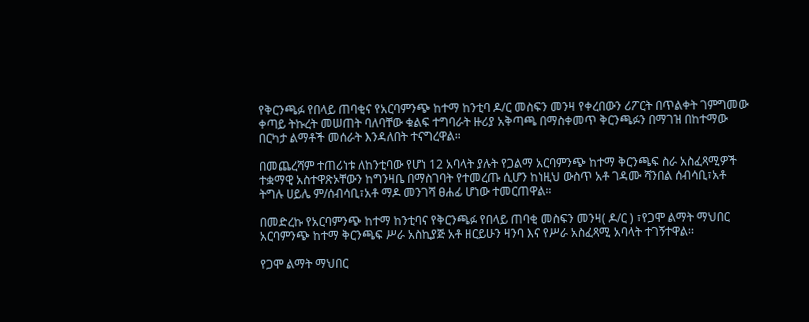የቅርንጫፉ የበላይ ጠባቂና የአርባምንጭ ከተማ ከንቲባ ዶ/ር መስፍን መንዛ የቀረበውን ሪፖርት በጥልቀት ገምግመው ቀጣይ ትኩረት መሠጠት ባለባቸው ቁልፍ ተግባራት ዙሪያ አቅጣጫ በማስቀመጥ ቅርንጫፉን በማገዝ በከተማው በርካታ ልማቶች መሰራት እንዳለበት ተናግረዋል።

በመጨረሻም ተጠሪነቱ ለከንቲባው የሆነ 12 አባላት ያሉት የጋልማ አርባምንጭ ከተማ ቅርንጫፍ ስራ አስፈጻሚዎች ተቋማዊ አስተዋጽኦቸውን ከግንዛቤ በማስገባት የተመረጡ ሲሆን ከነዚህ ውስጥ አቶ ገዳሙ ሻንበል ሰብሳቢ፣አቶ ትግሉ ሀይሌ ም/ሰብሳቢ፣አቶ ማዶ መንገሻ ፀሐፊ ሆነው ተመርጠዋል።

በመድረኩ የአርባምንጭ ከተማ ከንቲባና የቅርንጫፉ የበላይ ጠባቂ መስፍን መንዛ( ዶ/ር ) ፣የጋሞ ልማት ማህበር አርባምንጭ ከተማ ቅርንጫፍ ሥራ አስኪያጅ አቶ ዘርይሁን ዛንባ እና የሥራ አስፈጻሚ አባላት ተገኝተዋል፡፡

የጋሞ ልማት ማህበር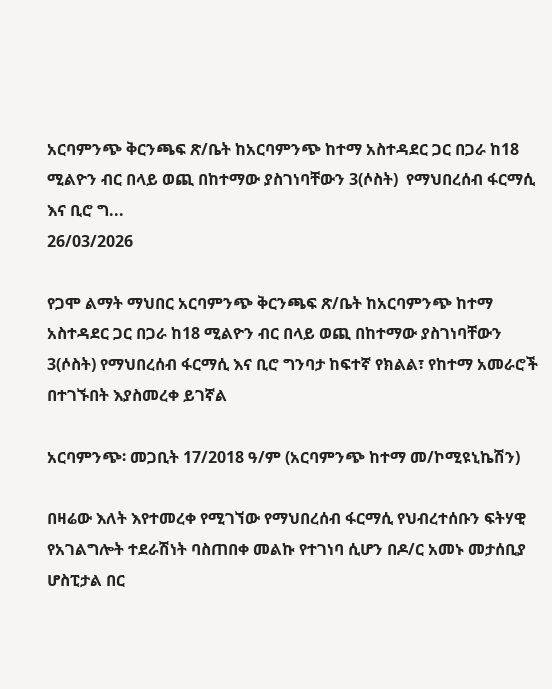አርባምንጭ ቅርንጫፍ ጽ/ቤት ከአርባምንጭ ከተማ አስተዳደር ጋር በጋራ ከ18 ሚልዮን ብር በላይ ወጪ በከተማው ያስገነባቸውን 3(ሶስት)  የማህበረሰብ ፋርማሲ እና ቢሮ ግ...
26/03/2026

የጋሞ ልማት ማህበር አርባምንጭ ቅርንጫፍ ጽ/ቤት ከአርባምንጭ ከተማ አስተዳደር ጋር በጋራ ከ18 ሚልዮን ብር በላይ ወጪ በከተማው ያስገነባቸውን 3(ሶስት) የማህበረሰብ ፋርማሲ እና ቢሮ ግንባታ ከፍተኛ የክልል፣ የከተማ አመራሮች በተገኙበት እያስመረቀ ይገኛል

አርባምንጭ፡ መጋቢት 17/2018 ዓ/ም (አርባምንጭ ከተማ መ/ኮሚዩኒኬሽን)

በዛሬው እለት እየተመረቀ የሚገኘው የማህበረሰብ ፋርማሲ የህብረተሰቡን ፍትሃዊ የአገልግሎት ተደራሽነት ባስጠበቀ መልኩ የተገነባ ሲሆን በዶ/ር አመኑ መታሰቢያ ሆስፒታል በር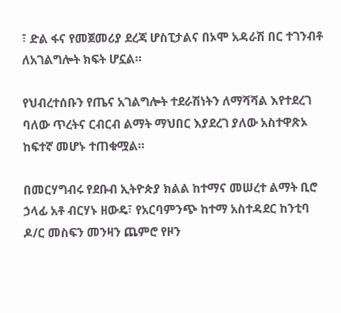፣ ድል ፋና የመጀመሪያ ደረጃ ሆስፒታልና በኦሞ አዳራሽ በር ተገንብቶ ለአገልግሎት ክፍት ሆኗል።

የህብረተሰቡን የጤና አገልግሎት ተደራሽነትን ለማሻሻል እየተደረገ ባለው ጥረትና ርብርብ ልማት ማህበር እያደረገ ያለው አስተዋጽኦ ከፍተኛ መሆኑ ተጠቁሟል።

በመርሃግብሩ የደቡብ ኢትዮጵያ ክልል ከተማና መሠረተ ልማት ቢሮ ኃላፊ አቶ ብርሃኑ ዘውዴ፣ የአርባምንጭ ከተማ አስተዳደር ከንቲባ ዶ/ር መስፍን መንዛን ጨምሮ የዞን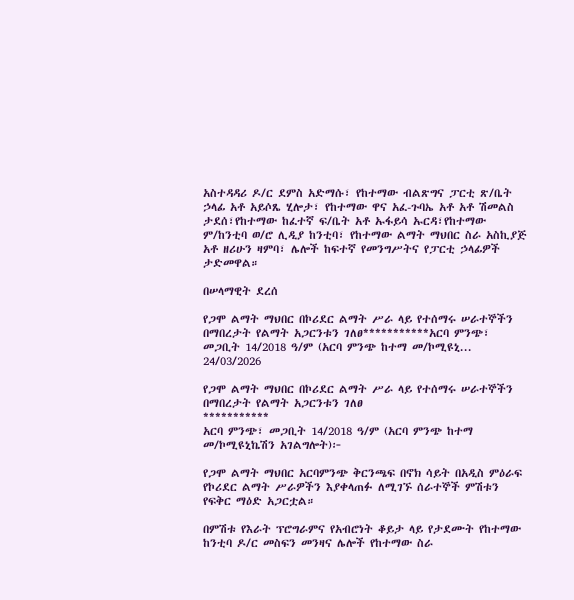አስተዳዳሪ ዶ/ር ደምስ አድማሱ፣ የከተማው ብልጽግና ፓርቲ ጽ/ቤት ኃላፊ አቶ አይሶጼ ሂሎታ፣ የከተማው ዋና አፈ-ጉባኤ አቶ አቶ ሽመልስ ታደሰ፣የከተማው ከፈተኛ ፍ/ቤት አቶ ኡፋይሳ ኡርዳ፣የከተማው ም/ከንቲባ ወ/ሮ ሊዲያ ከንቲባ፣ የከተማው ልማት ማህበር ስራ አስኪያጅ አቶ ዘሪሁን ዛምባ፣ ሌሎች ከፍተኛ የመንግሥትና የፓርቲ ኃላፊዎች ታድመዋል።

በሠላማዊት ደረሰ

የጋሞ ልማት ማህበር በኮሪደር ልማት ሥራ ላይ የተሰማሩ ሠራተኞችን በማበረታት የልማት አጋርንቱን ገለፀ***********አርባ ምንጭ፣ መጋቢት 14/2018 ዓ/ም (አርባ ምንጭ ከተማ መ/ኮሚዩኒ...
24/03/2026

የጋሞ ልማት ማህበር በኮሪደር ልማት ሥራ ላይ የተሰማሩ ሠራተኞችን በማበረታት የልማት አጋርንቱን ገለፀ
***********
አርባ ምንጭ፣ መጋቢት 14/2018 ዓ/ም (አርባ ምንጭ ከተማ መ/ኮሚዩኒኬሽን አገልግሎት)፦

የጋሞ ልማት ማህበር አርባምንጭ ቅርንጫፍ በኖክ ሳይት በአዲስ ምዕራፍ የኮሪደር ልማት ሥራዎችን እያቀላጠፉ ለሚገኙ ሰራተኞች ምሽቱን የፍቅር ማዕድ አጋርቷል።

በምሽቱ የእራት ፕሮግራምና የአብሮነት ቆይታ ላይ የታደሙት የከተማው ከንቲባ ዶ/ር መስፍን መንዛና ሌሎች የከተማው ስራ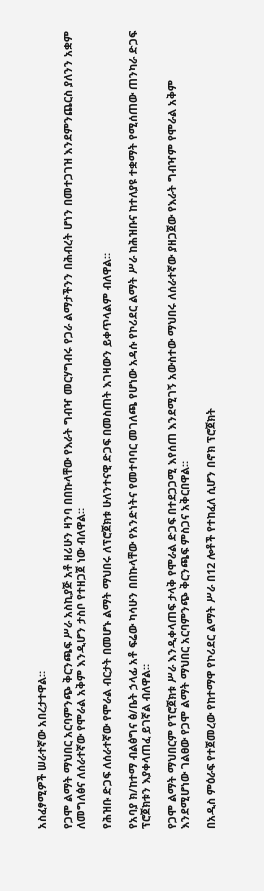አስፈፃሚዎች ሠራተኛው አበረታተዋል።

የጋሞ ልማት ማህበር አርባምንጭ ቅርንጫፍ ሥራ አስኪያጅ አቶ ዘሪሁን ዛንባ በበኩላቸው የእራት ግብዣ መርሃግብሩ የጋራ ልማታችንን በሕብረት ሆነን በመተጋገዝ እንደምንጨርስ ያለንን አቋም ለመግለፅና ለሰራተኛው የሞራል አቅም እንዲሆን ታስቦ የተዘጋጀ ነው ብለዋል።

የሕዝቡ ድጋፍ ለሰራተኛው የሞራል ብርታት በመሆኑ ልማት ማህበሩ ለፕሮጀክቱ ሁለንተናዊ ድጋፍ በመስጠት እገዛውን ይቀጥላልም ብለዋል።

የአባያ ክ/ከተማ ብልፅግና ፅ/ቤት ኃላፊ አቶ ፍሬው ካሳሁን በበኩላቸው የአንድነትና የመተባባር መገለጫ የሆነው አዳሱ የኮሪደር ልማት ሥራ ከሕዝቡና ከተለያዩ ተቋማት የሚሰጠው ጠንካራ ድጋፍ ፕሮጀክቱን እያቀላጠፈ ይገኛል ብለዋል።

የጋሞ ልማት ማህበርም የፕሮጀክቱ ሥራ እንዲቀላጠፍ ታላቅ የሞራል ድጋፍ በተደጋጋሚ እየሰጠ እንደሚገኝ አውስተው ማህበሩ ለሰራተኛው ያዘጋጀው የእራት ግብዣም የሞራል አቅም እንደሚሆነው ገልፀው የጋሞ ልማት ማህበር አርባምንጭ ቅርንጫፍ ምስጋና አቅርበዋል።

በአዲስ ምዕራፍ የተጀመረው የከተማዋ የኮሪደር ልማት ሥራ በ12 ሎቶች የተከፈለ ሲሆን በኖክ ፕሮጀክት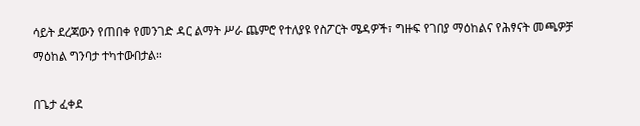ሳይት ደረጃውን የጠበቀ የመንገድ ዳር ልማት ሥራ ጨምሮ የተለያዩ የስፖርት ሜዳዎች፣ ግዙፍ የገበያ ማዕከልና የሕፃናት መጫዎቻ ማዕከል ግንባታ ተካተውበታል።

በጌታ ፈቀደ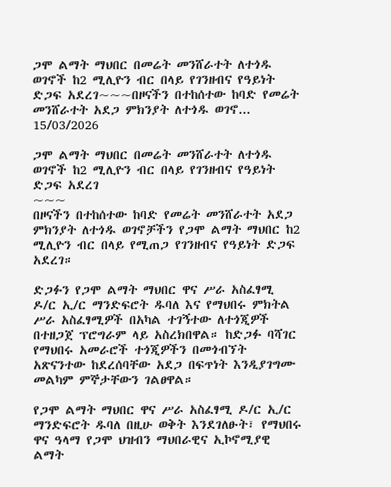ጋሞ ልማት ማህበር በመሬት መንሸራተት ለተጎዱ ወገኖች ከ2 ሚሊዮን ብር በላይ የገንዘብና የዓይነት ድጋፍ አደረገ~~~በዞናችን በተከሰተው ከባድ የመሬት መንሸራተት አደጋ ምክንያት ለተጎዱ ወገኖ...
15/03/2026

ጋሞ ልማት ማህበር በመሬት መንሸራተት ለተጎዱ ወገኖች ከ2 ሚሊዮን ብር በላይ የገንዘብና የዓይነት ድጋፍ አደረገ
~~~
በዞናችን በተከሰተው ከባድ የመሬት መንሸራተት አደጋ ምክንያት ለተጎዱ ወገኖቻችን የጋሞ ልማት ማህበር ከ2 ሚሊዮን ብር በላይ የሚጠጋ የገንዘብና የዓይነት ድጋፍ አደረገ።

ድጋፉን የጋሞ ልማት ማህበር ዋና ሥራ አስፈፃሚ ዶ/ር ኢ/ር ማንድፍሮት ዱባለ እና የማህበሩ ምክትል ሥራ አስፈፃሚዎች በአካል ተገኝተው ለተጎጂዎች በተዘጋጀ ፕሮግራም ላይ አስረክበዋል። ከድጋፉ ባሻገር የማህበሩ አመራሮች ተጎጂዎችን በመጎብኘት አጽናንተው ከደረሰባቸው አደጋ በፍጥነት እንዲያገግሙ መልካም ምኞታቸውን ገልፀዋል።

የጋሞ ልማት ማህበር ዋና ሥራ አስፈፃሚ ዶ/ር ኢ/ር ማንድፍሮት ዱባለ በዚሁ ወቅት እንደገለፁት፣ የማህበሩ ዋና ዓላማ የጋሞ ህዝብን ማህበራዊና ኢኮኖሚያዊ ልማት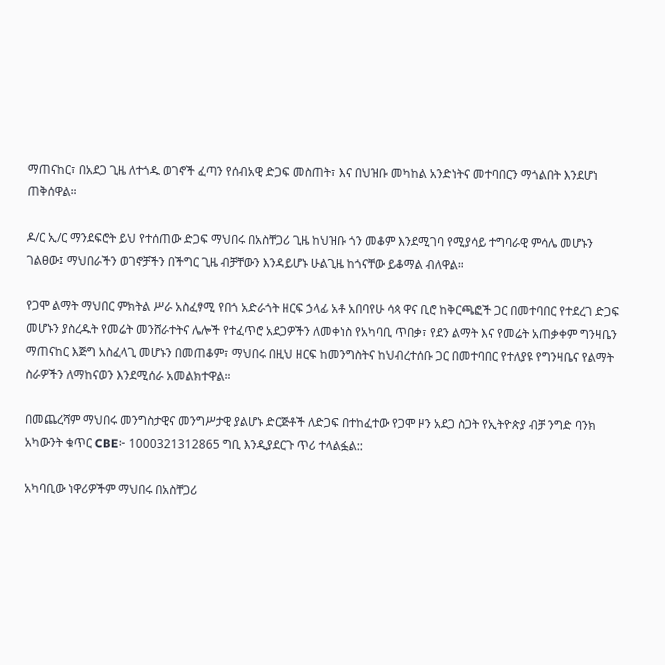ማጠናከር፣ በአደጋ ጊዜ ለተጎዱ ወገኖች ፈጣን የሰብአዊ ድጋፍ መስጠት፣ እና በህዝቡ መካከል አንድነትና መተባበርን ማጎልበት እንደሆነ ጠቅሰዋል።

ዶ/ር ኢ/ር ማንደፍሮት ይህ የተሰጠው ድጋፍ ማህበሩ በአስቸጋሪ ጊዜ ከህዝቡ ጎን መቆም እንደሚገባ የሚያሳይ ተግባራዊ ምሳሌ መሆኑን ገልፀው፤ ማህበራችን ወገኖቻችን በችግር ጊዜ ብቻቸውን እንዳይሆኑ ሁልጊዜ ከጎናቸው ይቆማል ብለዋል።

የጋሞ ልማት ማህበር ምክትል ሥራ አስፈፃሚ የበጎ አድራጎት ዘርፍ ኃላፊ አቶ አበባየሁ ሳጳ ዋና ቢሮ ከቅርጫፎች ጋር በመተባበር የተደረገ ድጋፍ መሆኑን ያስረዱት የመሬት መንሸራተትና ሌሎች የተፈጥሮ አደጋዎችን ለመቀነስ የአካባቢ ጥበቃ፣ የደን ልማት እና የመሬት አጠቃቀም ግንዛቤን ማጠናከር እጅግ አስፈላጊ መሆኑን በመጠቆም፣ ማህበሩ በዚህ ዘርፍ ከመንግስትና ከህብረተሰቡ ጋር በመተባበር የተለያዩ የግንዛቤና የልማት ስራዎችን ለማከናወን እንደሚሰራ አመልክተዋል።

በመጨረሻም ማህበሩ መንግስታዊና መንግሥታዊ ያልሆኑ ድርጅቶች ለድጋፍ በተከፈተው የጋሞ ዞን አደጋ ስጋት የኢትዮጵያ ብቻ ንግድ ባንክ አካውንት ቁጥር CBE፦ 1000321312865 ግቢ እንዲያደርጉ ጥሪ ተላልፏል::

አካባቢው ነዋሪዎችም ማህበሩ በአስቸጋሪ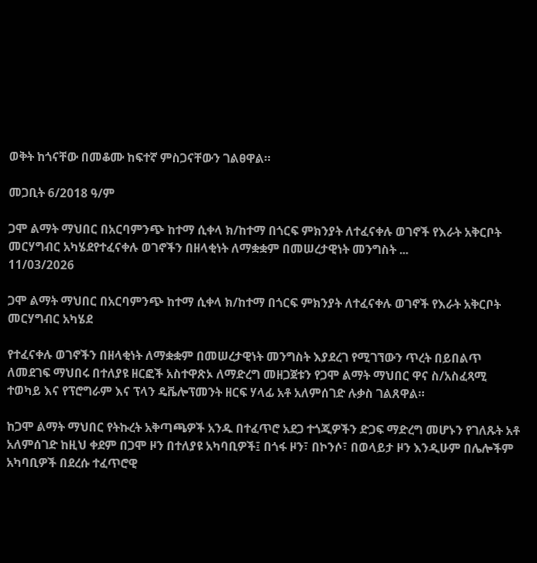ወቅት ከጎናቸው በመቆሙ ከፍተኛ ምስጋናቸውን ገልፀዋል።

መጋቢት 6/2018 ዓ/ም

ጋሞ ልማት ማህበር በአርባምንጭ ከተማ ሲቀላ ክ/ከተማ በጎርፍ ምክንያት ለተፈናቀሉ ወገኖች የእራት አቅርቦት መርሃግብር አካሄደየተፈናቀሉ ወገኖችን በዘላቂነት ለማቋቋም በመሠረታዊነት መንግስት ...
11/03/2026

ጋሞ ልማት ማህበር በአርባምንጭ ከተማ ሲቀላ ክ/ከተማ በጎርፍ ምክንያት ለተፈናቀሉ ወገኖች የእራት አቅርቦት መርሃግብር አካሄደ

የተፈናቀሉ ወገኖችን በዘላቂነት ለማቋቋም በመሠረታዊነት መንግስት እያደረገ የሚገኘውን ጥረት በይበልጥ ለመደገፍ ማህበሩ በተለያዩ ዘርፎች አስተዋጽኦ ለማድረግ መዘጋጀቱን የጋሞ ልማት ማህበር ዋና ስ/አስፈጻሚ ተወካይ እና የፕሮግራም እና ፕላን ዴቬሎፕመንት ዘርፍ ሃላፊ አቶ አለምሰገድ ሉቃስ ገልጸዋል።

ከጋሞ ልማት ማህበር የትኩረት አቅጣጫዎች አንዱ በተፈጥሮ አደጋ ተጎጂዎችን ድጋፍ ማድረግ መሆኑን የገለጹት አቶ አለምሰገድ ከዚህ ቀደም በጋሞ ዞን በተለያዩ አካባቢዎች፤ በጎፋ ዞን፣ በኮንሶ፣ በወላይታ ዞን እንዲሁም በሌሎችም አካባቢዎች በደረሱ ተፈጥሮዊ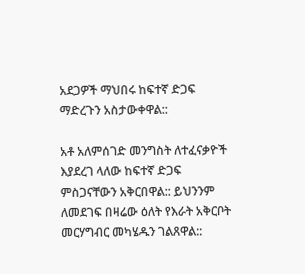አደጋዎች ማህበሩ ከፍተኛ ድጋፍ ማድረጉን አስታውቀዋል::

አቶ አለምሰገድ መንግስት ለተፈናቃዮች እያደረገ ላለው ከፍተኛ ድጋፍ ምስጋናቸውን አቅርበዋል:: ይህንንም ለመደገፍ በዛሬው ዕለት የእራት አቅርቦት መርሃግብር መካሄዱን ገልጸዋል::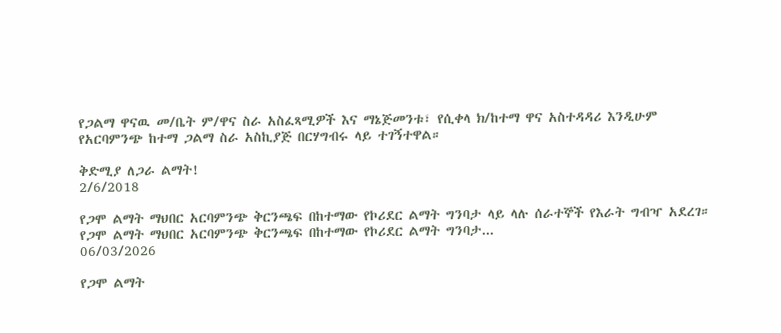የጋልማ ዋናዉ መ/ቤት ም/ዋና ስራ አስፈጻሚዎች እና ማኔጅመንቱ፣ የሲቀላ ክ/ከተማ ዋና አስተዳዳሪ እንዲሁም የአርባምንጭ ከተማ ጋልማ ስራ አስኪያጅ በርሃግብሩ ላይ ተገኝተዋል።

ቅድሚያ ለጋራ ልማት!
2/6/2018

የጋሞ ልማት ማህበር አርባምንጭ ቅርንጫፍ በከተማው የኮሪደር ልማት ግንባታ ላይ ላሉ ሰራተኞች የእራት ግብዣ አደረገ። የጋሞ ልማት ማህበር አርባምንጭ ቅርንጫፍ በከተማው የኮሪደር ልማት ግንባታ...
06/03/2026

የጋሞ ልማት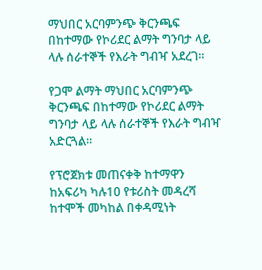ማህበር አርባምንጭ ቅርንጫፍ በከተማው የኮሪደር ልማት ግንባታ ላይ ላሉ ሰራተኞች የእራት ግብዣ አደረገ።

የጋሞ ልማት ማህበር አርባምንጭ ቅርንጫፍ በከተማው የኮሪደር ልማት ግንባታ ላይ ላሉ ሰራተኞች የእራት ግብዣ አድርጓል።

የፕሮጀክቱ መጠናቀቅ ከተማዋን ከአፍሪካ ካሉ10 የቱሪስት መዳረሻ ከተሞች መካከል በቀዳሚነት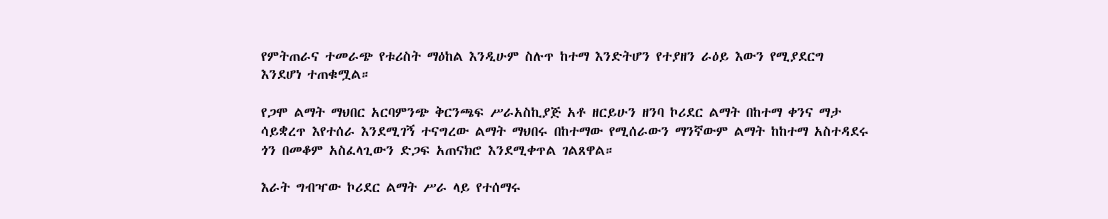የምትጠራና ተመራጭ የቱሪስት ማዕከል እንዲሁም ስሉጥ ከተማ እንድትሆን የተያዘን ራዕይ እውን የሚያደርግ እንደሆነ ተጠቁሟል።

የጋሞ ልማት ማህበር አርባምንጭ ቅርንጫፍ ሥራአስኪያጅ አቶ ዘርይሁን ዘንባ ኮሪደር ልማት በከተማ ቀንና ማታ ሳይቋረጥ እየተሰራ እንደሚገኝ ተናግረው ልማት ማህበሩ በከተማው የሚሰራውን ማንኛውም ልማት ከከተማ አስተዳደሩ ጎን በመቆም አስፈላጊውን ድጋፍ አጠናክሮ እንደሚቀጥል ገልጸዋል።

እራት ግብዣው ኮሪደር ልማት ሥራ ላይ የተሰማሩ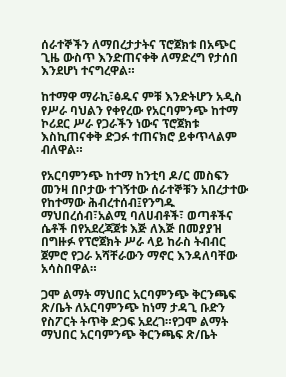ሰራተኞችን ለማበረታታትና ፕሮጀክቱ በአጭር ጊዜ ውስጥ እንድጠናቀቅ ለማድረግ የታሰበ እንደሆነ ተናግረዋል።

ከተማዋ ማራኪ፣ፅዱና ምቹ እንድትሆን አዲስ የሥራ ባህልን የቀየረው የአርባምንጭ ከተማ ኮሪደር ሥራ የጋራችን ነውና ፕሮጀክቱ እስኪጠናቀቅ ድጋፉ ተጠናክሮ ይቀጥላልም ብለዋል።

የአርባምንጭ ከተማ ከንቲባ ዶ/ር መስፍን መንዛ በቦታው ተገኝተው ሰራተኞቹን አበረታተው የከተማው ሕብረተሰብ፤የንግዱ ማህበረሰብ፣አልሚ ባለሀብቶች፣ ወጣቶችና ሴቶች በየአደረጃጀቱ እጅ ለእጅ በመያያዝ በግዙፉ የፕሮጀክት ሥራ ላይ ከራስ ትብብር ጀምሮ የጋራ አሻቸራውን ማኖር እንዳለባቸው አሳስበዋል።

ጋሞ ልማት ማህበር አርባምንጭ ቅርንጫፍ ጽ/ቤት ለአርባምንጭ ከነማ ታዳጊ ቡድን የስፖርት ትጥቅ ድጋፍ አደረገ።የጋሞ ልማት ማህበር አርባምንጭ ቅርንጫፍ ጽ/ቤት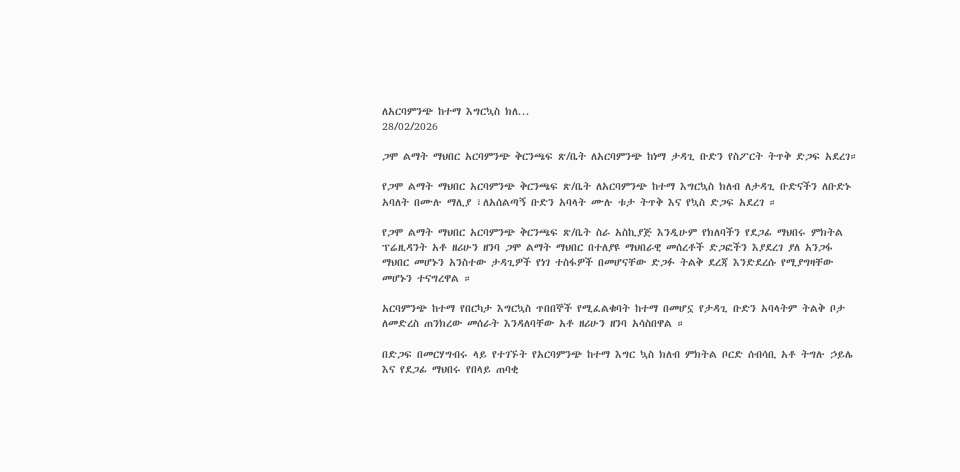ለአርባምንጭ ከተማ እግርኳስ ክለ...
28/02/2026

ጋሞ ልማት ማህበር አርባምንጭ ቅርንጫፍ ጽ/ቤት ለአርባምንጭ ከነማ ታዳጊ ቡድን የስፖርት ትጥቅ ድጋፍ አደረገ።

የጋሞ ልማት ማህበር አርባምንጭ ቅርንጫፍ ጽ/ቤት ለአርባምንጭ ከተማ እግርኳስ ክለብ ለታዳጊ ቡድናችን ለቡድኑ አባለት በሙሉ ማሊያ ፣ለአሰልጣኝ ቡድን አባላት ሙሉ ቱታ ትጥቅ እና የኳስ ድጋፍ አደረገ ።

የጋሞ ልማት ማህበር አርባምንጭ ቅርንጫፍ ጽ/ቤት ስራ አስኪያጅ እንዲሁም የክለባችን የደጋፊ ማህበሩ ምክትል ፕሬዚዳንት አቶ ዘሪሁን ዘንባ ጋሞ ልማት ማህበር በተለያዩ ማህበራዊ መሰረቶች ድጋፎችን እያደረገ ያለ አንጋፋ ማህበር መሆኑን አንስተው ታዳጊዎች የነገ ተስፋዎች በመሆናቸው ድጋፉ ትልቅ ደረጃ እንድደረሱ የሚያግዛቸው መሆኑን ተናግረዋል ።

አርባምንጭ ከተማ የበርካታ እግርኳስ ጥበበኞች የሚፈልቁባት ከተማ በመሆኗ የታዳጊ ቡድን አባላትም ትልቅ ቦታ ለመድረስ ጠንክረው መሰራት እንዳለባቸው አቶ ዘሪሁን ዘንባ አሳስበዋል ።

በድጋፍ በመርሃግብሩ ላይ የተገኙት የአርባምንጭ ከተማ እግር ኳስ ክለብ ምክትል ቦርድ ሰብሳቢ አቶ ትግሉ ኃይሌ እና የደጋፊ ማህበሩ የበላይ ጠባቂ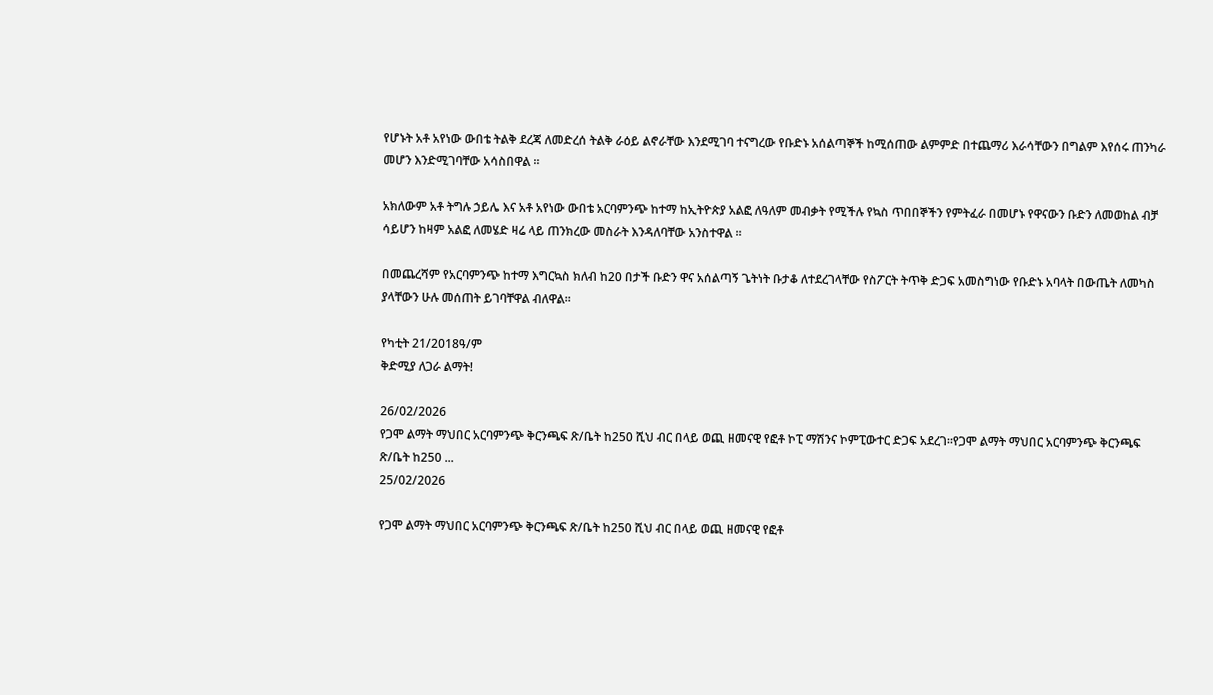የሆኑት አቶ አየነው ውበቴ ትልቅ ደረጃ ለመድረሰ ትልቅ ራዕይ ልኖራቸው እንደሚገባ ተናግረው የቡድኑ አሰልጣኞች ከሚሰጠው ልምምድ በተጨማሪ እራሳቸውን በግልም እየሰሩ ጠንካራ መሆን እንድሚገባቸው አሳስበዋል ።

አክለውም አቶ ትግሉ ኃይሌ እና አቶ አየነው ውበቴ አርባምንጭ ከተማ ከኢትዮጵያ አልፎ ለዓለም መብቃት የሚችሉ የኳስ ጥበበኞችን የምትፈራ በመሆኑ የዋናውን ቡድን ለመወከል ብቻ ሳይሆን ከዛም አልፎ ለመሄድ ዛሬ ላይ ጠንክረው መስራት እንዳለባቸው አንስተዋል ።

በመጨረሻም የአርባምንጭ ከተማ እግርኳስ ክለብ ከ20 በታች ቡድን ዋና አሰልጣኝ ጌትነት ቡታቆ ለተደረገላቸው የስፖርት ትጥቅ ድጋፍ አመስግነው የቡድኑ አባላት በውጤት ለመካስ ያላቸውን ሁሉ መሰጠት ይገባቸዋል ብለዋል።

የካቲት 21/2018ዓ/ም
ቅድሚያ ለጋራ ልማት!

26/02/2026
የጋሞ ልማት ማህበር አርባምንጭ ቅርንጫፍ ጽ/ቤት ከ250 ሺህ ብር በላይ ወጪ ዘመናዊ የፎቶ ኮፒ ማሽንና ኮምፒውተር ድጋፍ አደረገ።የጋሞ ልማት ማህበር አርባምንጭ ቅርንጫፍ ጽ/ቤት ከ250 ...
25/02/2026

የጋሞ ልማት ማህበር አርባምንጭ ቅርንጫፍ ጽ/ቤት ከ250 ሺህ ብር በላይ ወጪ ዘመናዊ የፎቶ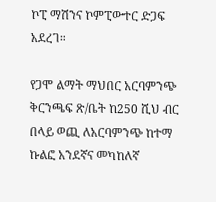ኮፒ ማሽንና ኮምፒውተር ድጋፍ አደረገ።

የጋሞ ልማት ማህበር አርባምንጭ ቅርንጫፍ ጽ/ቤት ከ250 ሺህ ብር በላይ ወጪ ለአርባምንጭ ከተማ ኩልፎ አንደኛና መካከለኛ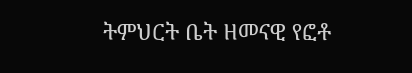ትምህርት ቤት ዘመናዊ የፎቶ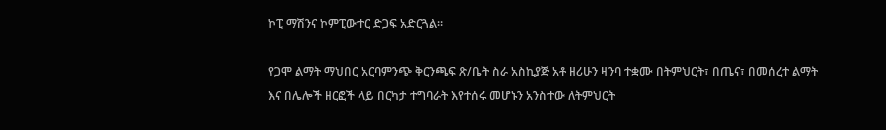ኮፒ ማሽንና ኮምፒውተር ድጋፍ አድርጓል።

የጋሞ ልማት ማህበር አርባምንጭ ቅርንጫፍ ጽ/ቤት ስራ አስኪያጅ አቶ ዘሪሁን ዛንባ ተቋሙ በትምህርት፣ በጤና፣ በመሰረተ ልማት እና በሌሎች ዘርፎች ላይ በርካታ ተግባራት እየተሰሩ መሆኑን አንስተው ለትምህርት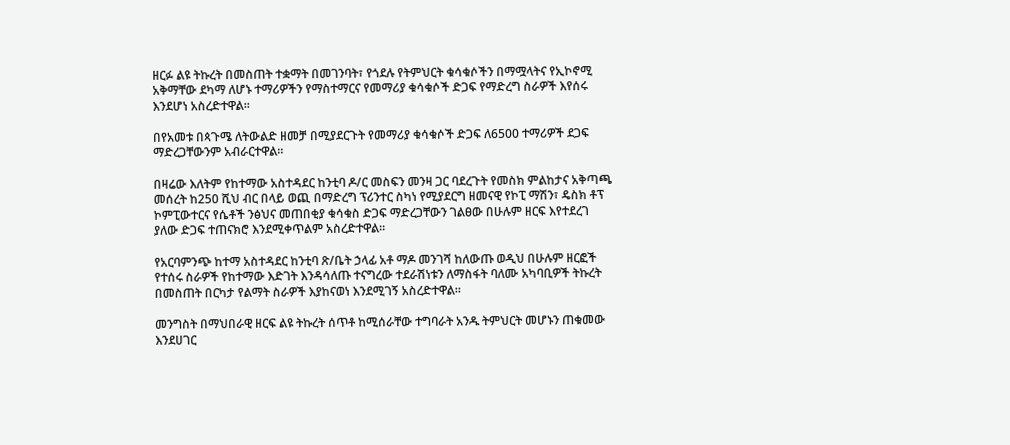ዘርፉ ልዩ ትኩረት በመስጠት ተቋማት በመገንባት፣ የጎደሉ የትምህርት ቁሳቁሶችን በማሟላትና የኢኮኖሚ አቅማቸው ደካማ ለሆኑ ተማሪዎችን የማስተማርና የመማሪያ ቁሳቁሶች ድጋፍ የማድረግ ስራዎች እየሰሩ እንደሆነ አስረድተዋል።

በየአመቱ በጳጉሜ ለትውልድ ዘመቻ በሚያደርጉት የመማሪያ ቁሳቁሶች ድጋፍ ለ6500 ተማሪዎች ደጋፍ ማድረጋቸውንም አብራርተዋል።

በዛሬው እለትም የከተማው አስተዳደር ከንቲባ ዶ/ር መስፍን መንዛ ጋር ባደረጉት የመስክ ምልከታና አቅጣጫ መሰረት ከ250 ሺህ ብር በላይ ወጪ በማድረግ ፕሪንተር ስካነ የሚያደርግ ዘመናዊ የኮፒ ማሽን፣ ዴስክ ቶፕ ኮምፒውተርና የሴቶች ንፅህና መጠበቂያ ቁሳቁስ ድጋፍ ማድረጋቸውን ገልፀው በሁሉም ዘርፍ እየተደረገ ያለው ድጋፍ ተጠናክሮ እንደሚቀጥልም አስረድተዋል።

የአርባምንጭ ከተማ አስተዳደር ከንቲባ ጽ/ቤት ኃላፊ አቶ ማዶ መንገሻ ከለውጡ ወዲህ በሁሉም ዘርፎች የተሰሩ ስራዎች የከተማው እድገት እንዳሳለጡ ተናግረው ተደራሽነቱን ለማስፋት ባለሙ አካባቢዎች ትኩረት በመስጠት በርካታ የልማት ስራዎች እያከናወነ እንደሚገኝ አስረድተዋል።

መንግስት በማህበራዊ ዘርፍ ልዩ ትኩረት ሰጥቶ ከሚሰራቸው ተግባራት አንዱ ትምህርት መሆኑን ጠቁመው እንደሀገር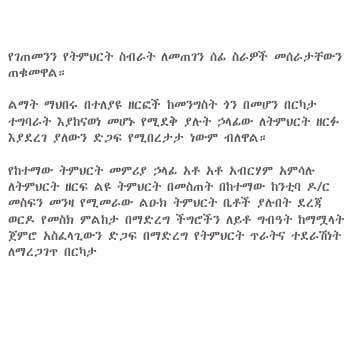የገጠመንን የትምህርት ስብራት ለመጠገን ሰፊ ስራዎች መሰራታቸውን ጠቁመዋል።

ልማት ማህበሩ በተለያዩ ዘርፎች ከመንግስት ጎን በመሆን በርካታ ተግባራት እያከናወነ መሆኑ የሚደቅ ያሉት ኃላፊው ለትምህርት ዘርፉ እያደረገ ያለውን ድጋፍ የሚበረታታ ነውም ብለዋል።

የከተማው ትምህርት መምሪያ ኃላፊ አቶ አቶ አብርሃም አምሳሉ ለትምህርት ዘርፍ ልዩ ትምህርት በመስጠት በከተማው ከንቲባ ዶ/ር መስፍን መንዛ የሚመራው ልዑክ ትምህርት ቤቶች ያሉበት ደረጃ ወርዶ የመስክ ምልከታ በማድረግ ችግሮችን ለይቶ ግብዓት ከማሟላት ጀምሮ አስፈላጊውን ድጋፍ በማድረግ የትምህርት ጥራትና ተደራሽነት ለማረጋገጥ በርካታ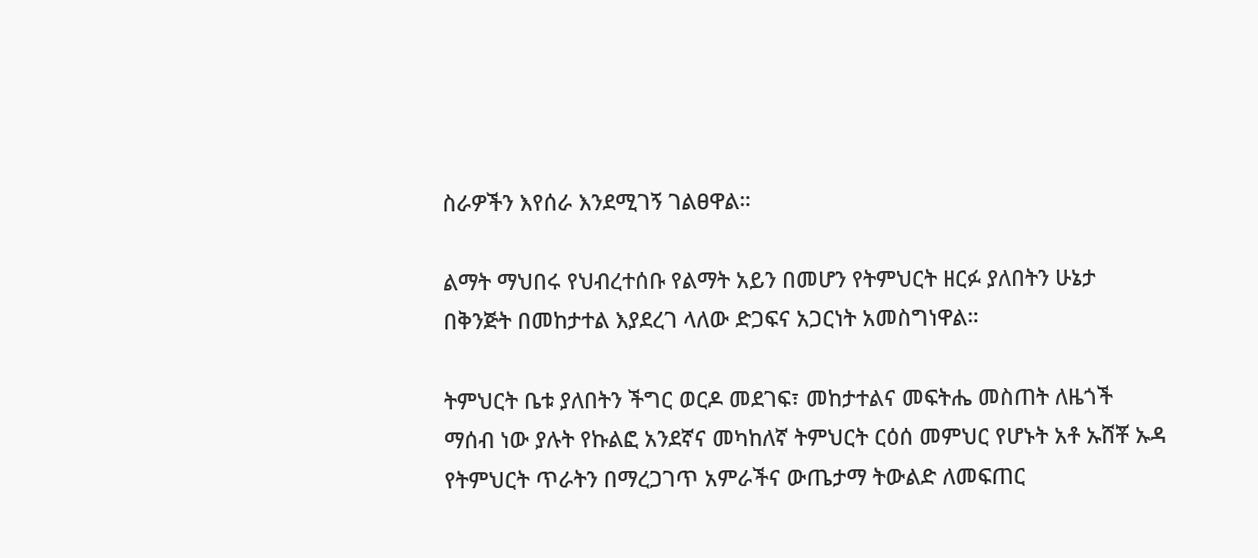ስራዎችን እየሰራ እንደሚገኝ ገልፀዋል።

ልማት ማህበሩ የህብረተሰቡ የልማት አይን በመሆን የትምህርት ዘርፉ ያለበትን ሁኔታ በቅንጅት በመከታተል እያደረገ ላለው ድጋፍና አጋርነት አመስግነዋል።

ትምህርት ቤቱ ያለበትን ችግር ወርዶ መደገፍ፣ መከታተልና መፍትሔ መስጠት ለዜጎች ማሰብ ነው ያሉት የኩልፎ አንደኛና መካከለኛ ትምህርት ርዕሰ መምህር የሆኑት አቶ ኡሸቾ ኡዳ የትምህርት ጥራትን በማረጋገጥ አምራችና ውጤታማ ትውልድ ለመፍጠር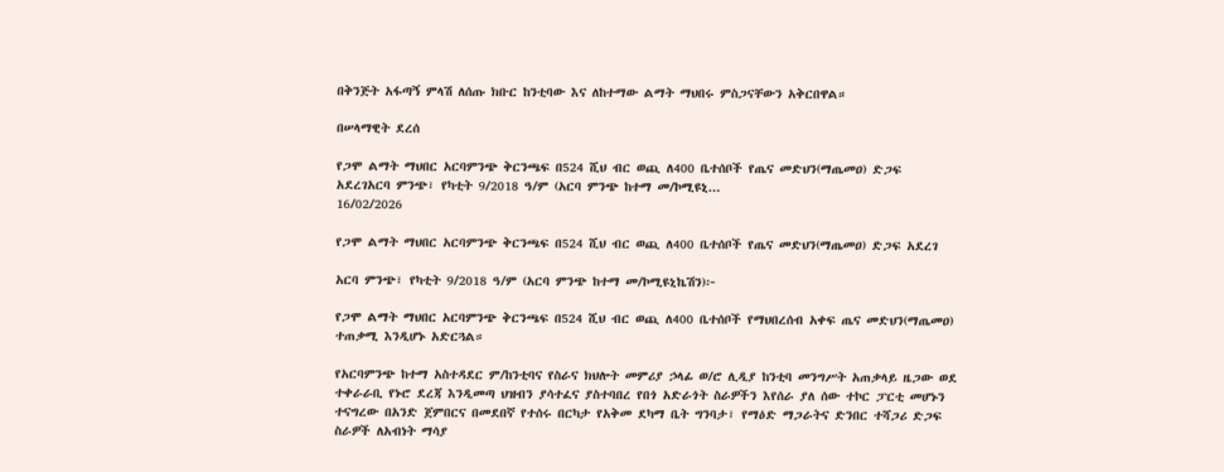በቅንጅት አፋጣኝ ምላሽ ለሰጡ ክቡር ከንቲባው እና ለከተማው ልማት ማህበሩ ምስጋናቸውን አቅርበዋል።

በሠላማዊት ደረሰ

የጋሞ ልማት ማህበር አርባምንጭ ቅርንጫፍ በ524 ሺህ ብር ወጪ ለ400 ቤተሰቦች የጤና መድህን(ማጤመዐ) ድጋፍ አደረገአርባ ምንጭ፣ የካቲት 9/2018 ዓ/ም (አርባ ምንጭ ከተማ መ/ኮሚዩኒ...
16/02/2026

የጋሞ ልማት ማህበር አርባምንጭ ቅርንጫፍ በ524 ሺህ ብር ወጪ ለ400 ቤተሰቦች የጤና መድህን(ማጤመዐ) ድጋፍ አደረገ

አርባ ምንጭ፣ የካቲት 9/2018 ዓ/ም (አርባ ምንጭ ከተማ መ/ኮሚዩኒኬሽን)፦

የጋሞ ልማት ማህበር አርባምንጭ ቅርንጫፍ በ524 ሺህ ብር ወጪ ለ400 ቤተሰቦች የማህበረሰብ አቀፍ ጤና መድህን(ማጤመዐ) ተጠቃሚ እንዲሆኑ አድርጓል።

የአርባምንጭ ከተማ አስተዳደር ም/ከንቲባና የስራና ክህሎት መምሪያ ኃላፊ ወ/ሮ ሊዲያ ከንቲባ መንግሥት አጠቃላይ ዜጋው ወደ ተቀራራቢ የኑሮ ደረጃ እንዲመጣ ህዝብን ያሳተፈና ያስተባበረ የበጎ አድራጎት ስራዎችን እየሰራ ያለ ሰው ተኮር ፓርቲ መሆኑን ተናግረው በአንድ ጀምበርና በመደበኛ የተሰሩ በርካታ የአቅመ ደካማ ቤት ግንባታ፣ የማዕድ ማጋራትና ድንበር ተሻጋሪ ድጋፍ ስራዎች ለአብነት ማሳያ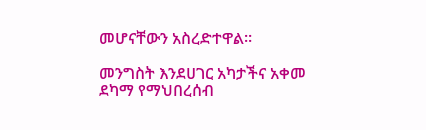መሆናቸውን አስረድተዋል።

መንግስት እንደሀገር አካታችና አቀመ ደካማ የማህበረሰብ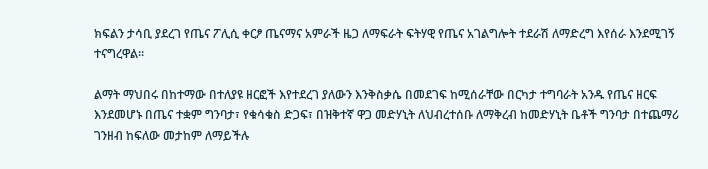ክፍልን ታሳቢ ያደረገ የጤና ፖሊሲ ቀርፆ ጤናማና አምራች ዜጋ ለማፍራት ፍትሃዊ የጤና አገልግሎት ተደራሽ ለማድረግ እየሰራ እንደሚገኝ ተናግረዋል።

ልማት ማህበሩ በከተማው በተለያዩ ዘርፎች እየተደረገ ያለውን እንቅስቃሴ በመደገፍ ከሚሰራቸው በርካታ ተግባራት አንዱ የጤና ዘርፍ እንደመሆኑ በጤና ተቋም ግንባታ፣ የቁሳቁስ ድጋፍ፣ በዝቅተኛ ዋጋ መድሃኒት ለህብረተሰቡ ለማቅረብ ከመድሃኒት ቤቶች ግንባታ በተጨማሪ ገንዘብ ከፍለው መታከም ለማይችሉ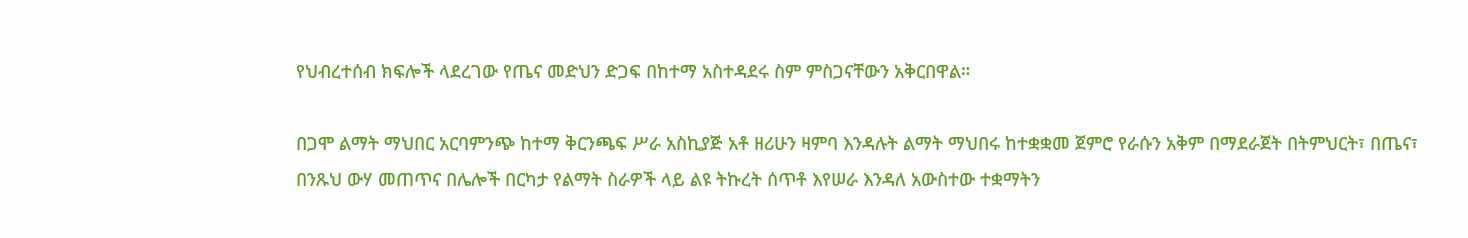የህብረተሰብ ክፍሎች ላደረገው የጤና መድህን ድጋፍ በከተማ አስተዳደሩ ስም ምስጋናቸውን አቅርበዋል።

በጋሞ ልማት ማህበር አርባምንጭ ከተማ ቅርንጫፍ ሥራ አስኪያጅ አቶ ዘሪሁን ዛምባ እንዳሉት ልማት ማህበሩ ከተቋቋመ ጀምሮ የራሱን አቅም በማደራጀት በትምህርት፣ በጤና፣ በንጹህ ውሃ መጠጥና በሌሎች በርካታ የልማት ስራዎች ላይ ልዩ ትኩረት ሰጥቶ እየሠራ እንዳለ አውስተው ተቋማትን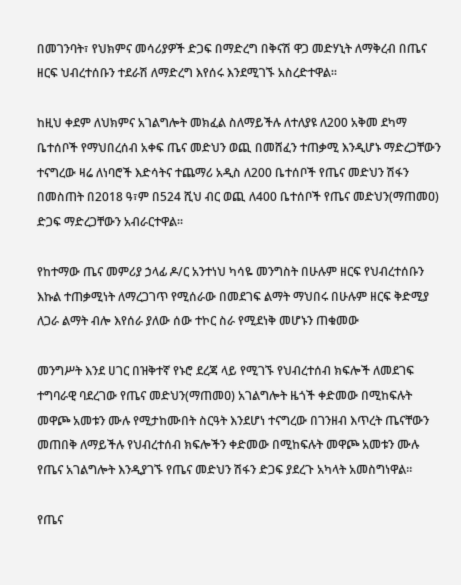በመገንባት፣ የህክምና መሳሪያዎች ድጋፍ በማድረግ በቅናሽ ዋጋ መድሃኒት ለማቅረብ በጤና ዘርፍ ህብረተሰቡን ተደራሽ ለማድረግ እየሰሩ እንደሚገኙ አስረድተዋል።

ከዚህ ቀደም ለህክምና አገልግሎት መክፈል ስለማይችሉ ለተለያዩ ለ200 አቅመ ደካማ ቤተሰቦች የማህበረሰብ አቀፍ ጤና መድህን ወጪ በመሸፈን ተጠቃሚ እንዲሆኑ ማድረጋቸውን ተናግረው ዛሬ ለነባሮች እድሳትና ተጨማሪ አዲስ ለ200 ቤተሰቦች የጤና መድህን ሽፋን በመስጠት በ2018 ዓ፣ም በ524 ሺህ ብር ወጪ ለ400 ቤተሰቦች የጤና መድህን(ማጠመዐ) ድጋፍ ማድረጋቸውን አብራርተዋል፡፡

የከተማው ጤና መምሪያ ኃላፊ ዶ/ር አንተነህ ካሳዬ መንግስት በሁሉም ዘርፍ የህብረተሰቡን እኩል ተጠቃሚነት ለማረጋገጥ የሚሰራው በመደገፍ ልማት ማህበሩ በሁሉም ዘርፍ ቅድሚያ ለጋራ ልማት ብሎ እየሰራ ያለው ሰው ተኮር ስራ የሚደነቅ መሆኑን ጠቁመው

መንግሥት እንደ ሀገር በዝቅተኛ የኑሮ ደረጃ ላይ የሚገኙ የህብረተሰብ ክፍሎች ለመደገፍ ተግባራዊ ባደረገው የጤና መድህን(ማጠመዐ) አገልግሎት ዜጎች ቀድመው በሚከፍሉት መዋጮ አመቱን ሙሉ የሚታከሙበት ስርዓት እንደሆነ ተናግረው በገንዘብ እጥረት ጤናቸውን መጠበቅ ለማይችሉ የህብረተሰብ ክፍሎችን ቀድመው በሚከፍሉት መዋጮ አመቱን ሙሉ የጤና አገልግሎት እንዲያገኙ የጤና መድህን ሽፋን ድጋፍ ያደረጉ አካላት አመስግነዋል።

የጤና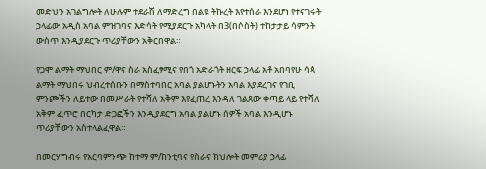መድህን አገልግሎት ለሁሉም ተደራሽ ለማድረግ በልዩ ትኩረት እየተሰራ እንደሆነ የተናገሩት ኃላፊው አዲስ አባል ምዝገባና እድሳት የሚያደርጉ አካላት በ3(በሶስት) ተከታታይ ሳምንት ውስጥ እንዲያደርጉ ጥሪያቸውን አቅርበዋል።

የጋሞ ልማት ማህበር ም/ዋና ስራ አስፈፃሚና የበጎ አድራጎት ዘርፍ ኃላፊ አቶ አበባየሁ ሳጳ ልማት ማህበሩ ህብረተሰቡን በማስተባበር አባል ያልሆኑትን አባል እያደረገና የገቢ ምንጮችን ለይተው በመሥራት የተሻለ አቅም እየፈጠረ እንዳለ ገልጸው ቀጣይ ላይ የተሻለ አቅም ፈጥሮ በርካታ ድጋፎችን እንዲያደርግ አባል ያልሆኑ ሰዎች አባል እንዲሆኑ ጥሪያቸውን አስተላልፈዋል።

በመርሃግብሩ የአርባምንጭ ከተማ ም/ከንቲባና የስራና ክህሎት መምሪያ ኃላፊ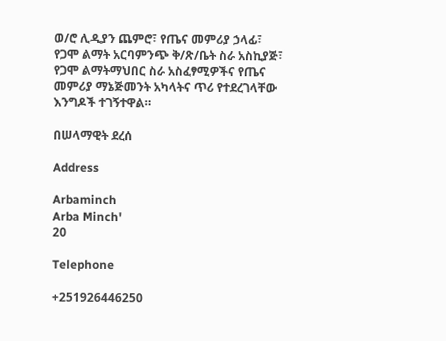ወ/ሮ ሊዲያን ጨምሮ፣ የጤና መምሪያ ኃላፊ፣ የጋሞ ልማት አርባምንጭ ቅ/ጽ/ቤት ስራ አስኪያጅ፣ የጋሞ ልማትማህበር ስራ አስፈፃሚዎችና የጤና መምሪያ ማኔጅመንት አካላትና ጥሪ የተደረገላቸው እንግዶች ተገኝተዋል።

በሠላማዊት ደረሰ

Address

Arbaminch
Arba Minch'
20

Telephone

+251926446250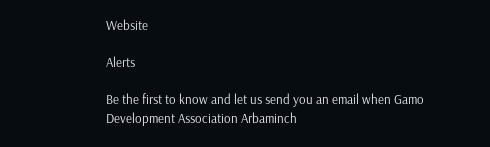Website

Alerts

Be the first to know and let us send you an email when Gamo Development Association Arbaminch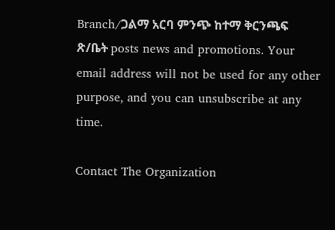Branch/ጋልማ አርባ ምንጭ ከተማ ቅርንጫፍ ጽ/ቤት posts news and promotions. Your email address will not be used for any other purpose, and you can unsubscribe at any time.

Contact The Organization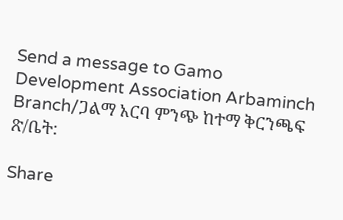Send a message to Gamo Development Association Arbaminch Branch/ጋልማ አርባ ምንጭ ከተማ ቅርንጫፍ ጽ/ቤት:

Share